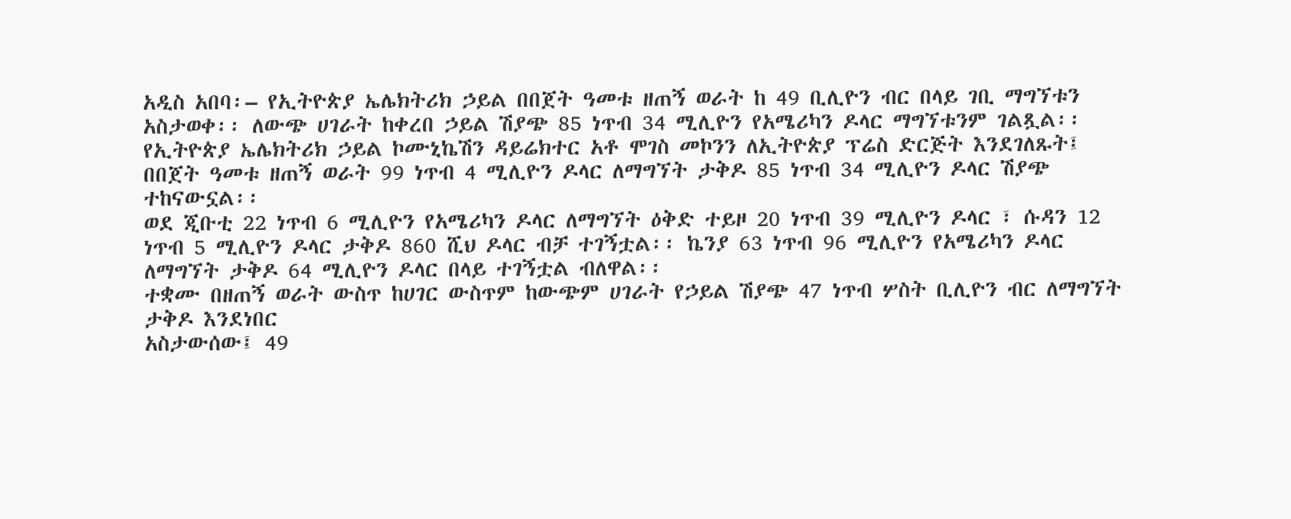አዲስ አበባ፡– የኢትዮጵያ ኤሌክትሪክ ኃይል በበጀት ዓመቱ ዘጠኝ ወራት ከ 49 ቢሊዮን ብር በላይ ገቢ ማግኘቱን አስታወቀ፡፡ ለውጭ ሀገራት ከቀረበ ኃይል ሽያጭ 85 ነጥብ 34 ሚሊዮን የአሜሪካን ዶላር ማግኘቱንም ገልጿል፡፡
የኢትዮጵያ ኤሌክትሪክ ኃይል ኮሙኒኬሽን ዳይሬክተር አቶ ሞገስ መኮንን ለኢትዮጵያ ፕሬስ ድርጅት እንደገለጹት፤ በበጀት ዓመቱ ዘጠኝ ወራት 99 ነጥብ 4 ሚሊዮን ዶላር ለማግኘት ታቅዶ 85 ነጥብ 34 ሚሊዮን ዶላር ሽያጭ ተከናውኗል፡፡
ወደ ጂቡቲ 22 ነጥብ 6 ሚሊዮን የአሜሪካን ዶላር ለማግኘት ዕቅድ ተይዞ 20 ነጥብ 39 ሚሊዮን ዶላር ፣ ሱዳን 12 ነጥብ 5 ሚሊዮን ዶላር ታቅዶ 860 ሺህ ዶላር ብቻ ተገኝቷል፡፡ ኬንያ 63 ነጥብ 96 ሚሊዮን የአሜሪካን ዶላር ለማግኘት ታቅዶ 64 ሚሊዮን ዶላር በላይ ተገኝቷል ብለዋል፡፡
ተቋሙ በዘጠኝ ወራት ውስጥ ከሀገር ውስጥም ከውጭም ሀገራት የኃይል ሽያጭ 47 ነጥብ ሦስት ቢሊዮን ብር ለማግኘት ታቅዶ እንደነበር
አስታውሰው፤ 49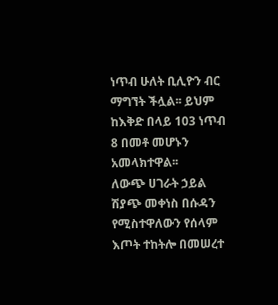ነጥብ ሁለት ቢሊዮን ብር ማግኘት ችሏል፡፡ ይህም ከእቅድ በላይ 103 ነጥብ 8 በመቶ መሆኑን አመላክተዋል፡፡
ለውጭ ሀገራት ኃይል ሽያጭ መቀነስ በሱዳን የሚስተዋለውን የሰላም እጦት ተከትሎ በመሠረተ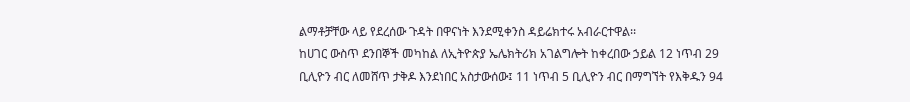ልማቶቻቸው ላይ የደረሰው ጉዳት በዋናነት እንደሚቀንስ ዳይሬክተሩ አብራርተዋል፡፡
ከሀገር ውስጥ ደንበኞች መካከል ለኢትዮጵያ ኤሌክትሪክ አገልግሎት ከቀረበው ኃይል 12 ነጥብ 29 ቢሊዮን ብር ለመሸጥ ታቅዶ እንደነበር አስታውሰው፤ 11 ነጥብ 5 ቢሊዮን ብር በማግኘት የእቅዱን 94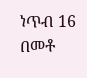ነጥብ 16 በመቶ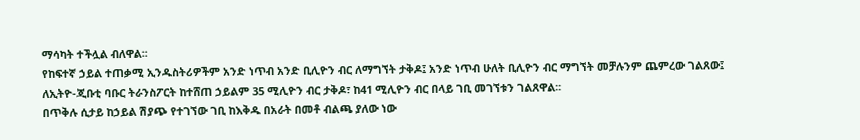ማሳካት ተችሏል ብለዋል፡፡
የከፍተኛ ኃይል ተጠቃሚ ኢንዱስትሪዎችም አንድ ነጥብ አንድ ቢሊዮን ብር ለማግኘት ታቅዶ፤ አንድ ነጥብ ሁለት ቢሊዮን ብር ማግኘት መቻሉንም ጨምረው ገልጸው፤ ለኢትዮ-ጂቡቲ ባቡር ትራንስፖርት ከተሸጠ ኃይልም 35 ሚሊዮን ብር ታቅዶ፣ ከ41 ሚሊዮን ብር በላይ ገቢ መገኘቱን ገልጸዋል፡፡
በጥቅሉ ሲታይ ከኃይል ሽያጭ የተገኘው ገቢ ከእቅዱ በአራት በመቶ ብልጫ ያለው ነው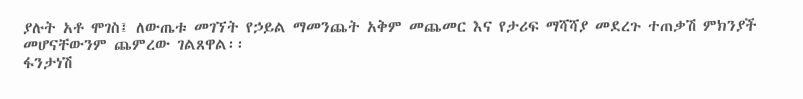ያሉት አቶ ሞገስ፤ ለውጤቱ መገኘት የኃይል ማመንጨት አቅም መጨመር እና የታሪፍ ማሻሻያ መደረጉ ተጠቃሽ ምክንያች መሆናቸውንም ጨምረው ገልጸዋል፡፡
ፋንታነሽ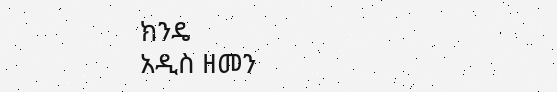ክንዴ
አዲስ ዘመን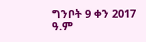ግንቦት 9 ቀን 2017 ዓ.ም